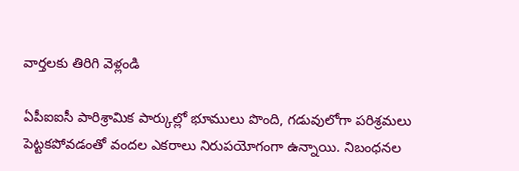వార్తలకు తిరిగి వెళ్లండి

ఏపీఐఐసీ పారిశ్రామిక పార్కుల్లో భూములు పొంది, గడువులోగా పరిశ్రమలు పెట్టకపోవడంతో వందల ఎకరాలు నిరుపయోగంగా ఉన్నాయి. నిబంధనల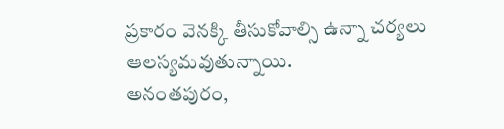ప్రకారం వెనక్కి తీసుకోవాల్సి ఉన్నా చర్యలు ఆలస్యమవుతున్నాయి.
అనంతపురం,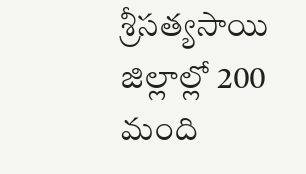శ్రీసత్యసాయి జిల్లాల్లో 200 మంది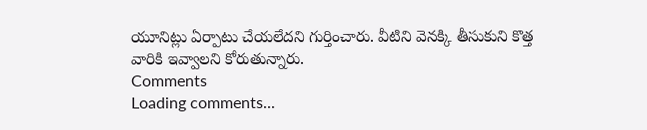యూనిట్లు ఏర్పాటు చేయలేదని గుర్తించారు. వీటిని వెనక్కి తీసుకుని కొత్త వారికి ఇవ్వాలని కోరుతున్నారు.
Comments
Loading comments...